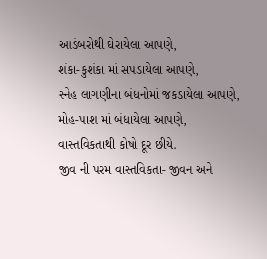આડંબરોથી ઘેરાયેલા આપણે,
શંકા-કુશંકા માં સપડાયેલા આપણે,
સ્નેહ લાગણીના બંધનોમાં જકડાયેલા આપણે,
મોહ-પાશ માં બંધાયેલા આપણે,
વાસ્તવિકતાથી કોષો દૂર છીયે.
જીવ ની પરમ વાસ્તવિકતા- જીવન અને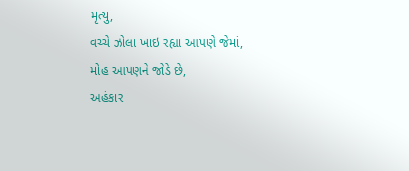મૃત્યુ,
વચ્ચે ઝોલા ખાઇ રહ્યા આપણે જેમાં,
મોહ આપણને જોડે છે,
અહંકાર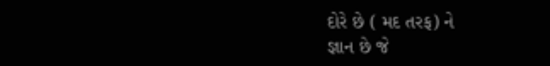દોરે છે ( મદ તરફ) ને
જ્ઞાન છે જે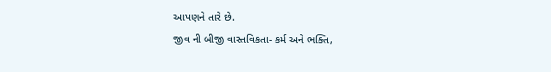આપણને તારે છે.
જીવ ની બીજી વાસ્તવિકતા- કર્મ અને ભક્તિ,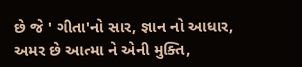છે જે ' ગીતા'નો સાર, જ્ઞાન નો આધાર,
અમર છે આત્મા ને એની મુક્તિ,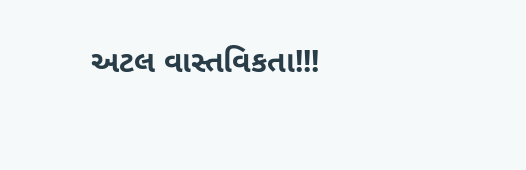અટલ વાસ્તવિકતા!!!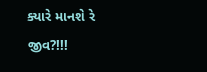ક્યારે માનશે રે જીવ?!!!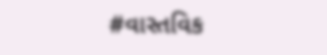#વાસ્તવિક